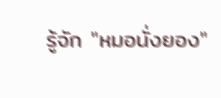รู้จัก "หมอนั่งยอง"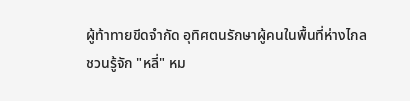ผู้ท้าทายขีดจำกัด อุทิศตนรักษาผู้คนในพื้นที่ห่างไกล
ชวนรู้จัก "หลี่" หม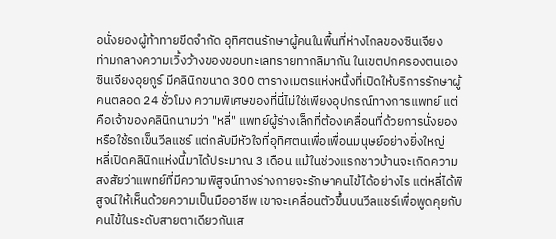อนั่งยองผู้ท้าทายขีดจำกัด อุทิศตนรักษาผู้คนในพื้นที่ห่างไกลของซินเจียง
ท่ามกลางความเวิ้งว้างของขอบทะเลทรายทากลิมากัน ในเขตปกครองตนเองซินเจียงอุยกูร์ มีคลินิกขนาด 300 ตารางเมตรแห่งหนึ่งที่เปิดให้บริการรักษาผู้คนตลอด 24 ชั่วโมง ความพิเศษของที่นี่ไม่ใช่เพียงอุปกรณ์ทางการแพทย์ แต่คือเจ้าของคลินิกนามว่า "หลี่" แพทย์ผู้ร่างเล็กที่ต้องเคลื่อนที่ด้วยการนั่งยองหรือใช้รถเข็นวีลแชร์ แต่กลับมีหัวใจที่อุทิศตนเพื่อเพื่อนมนุษย์อย่างยิ่งใหญ่
หลี่เปิดคลินิกแห่งนี้มาได้ประมาณ 3 เดือน แม้ในช่วงแรกชาวบ้านจะเกิดความสงสัยว่าแพทย์ที่มีความพิสูจน์ทางร่างกายจะรักษาคนไข้ได้อย่างไร แต่หลี่ได้พิสูจน์ให้เห็นด้วยความเป็นมืออาชีพ เขาจะเคลื่อนตัวขึ้นบนวีลแชร์เพื่อพูดคุยกับคนไข้ในระดับสายตาเดียวกันเส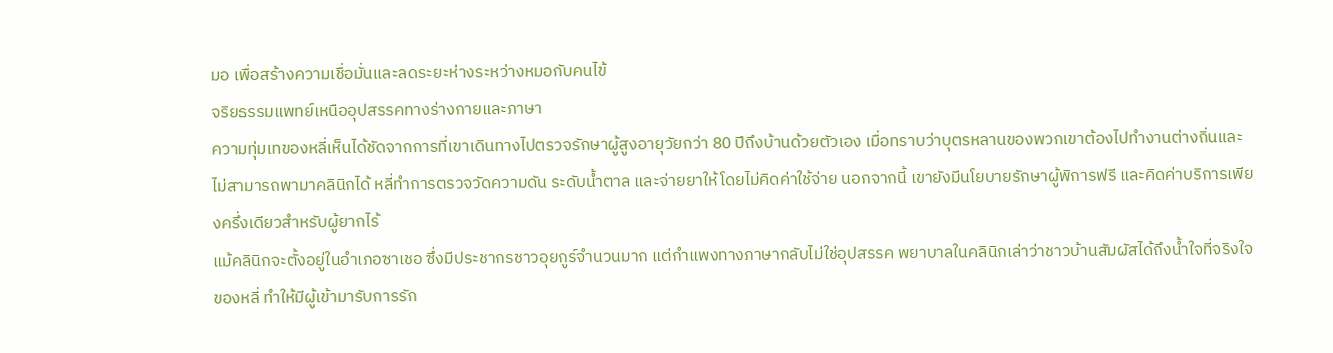มอ เพื่อสร้างความเชื่อมั่นและลดระยะห่างระหว่างหมอกับคนไข้
จริยธรรมแพทย์เหนืออุปสรรคทางร่างกายและภาษา
ความทุ่มเทของหลี่เห็นได้ชัดจากการที่เขาเดินทางไปตรวจรักษาผู้สูงอายุวัยกว่า 80 ปีถึงบ้านด้วยตัวเอง เมื่อทราบว่าบุตรหลานของพวกเขาต้องไปทำงานต่างถิ่นและไม่สามารถพามาคลินิกได้ หลี่ทำการตรวจวัดความดัน ระดับน้ำตาล และจ่ายยาให้โดยไม่คิดค่าใช้จ่าย นอกจากนี้ เขายังมีนโยบายรักษาผู้พิการฟรี และคิดค่าบริการเพียงครึ่งเดียวสำหรับผู้ยากไร้
แม้คลินิกจะตั้งอยู่ในอำเภอซาเชอ ซึ่งมีประชากรชาวอุยกูร์จำนวนมาก แต่กำแพงทางภาษากลับไม่ใช่อุปสรรค พยาบาลในคลินิกเล่าว่าชาวบ้านสัมผัสได้ถึงน้ำใจที่จริงใจของหลี่ ทำให้มีผู้เข้ามารับการรัก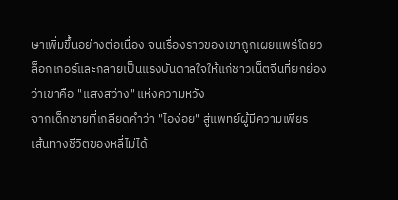ษาเพิ่มขึ้นอย่างต่อเนื่อง จนเรื่องราวของเขาถูกเผยแพร่โดยวล็อกเกอร์และกลายเป็นแรงบันดาลใจให้แก่ชาวเน็ตจีนที่ยกย่องว่าเขาคือ "แสงสว่าง" แห่งความหวัง
จากเด็กชายที่เกลียดคำว่า "ไอง่อย" สู่แพทย์ผู้มีความเพียร
เส้นทางชีวิตของหลี่ไม่ได้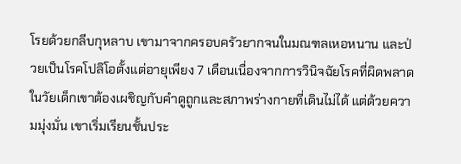โรยด้วยกลีบกุหลาบ เขามาจากครอบครัวยากจนในมณฑลเหอหนาน และป่วยเป็นโรคโปลิโอตั้งแต่อายุเพียง 7 เดือนเนื่องจากการวินิจฉัยโรคที่ผิดพลาด ในวัยเด็กเขาต้องเผชิญกับคำดูถูกและสภาพร่างกายที่เดินไม่ได้ แต่ด้วยความมุ่งมั่น เขาเริ่มเรียนชั้นประ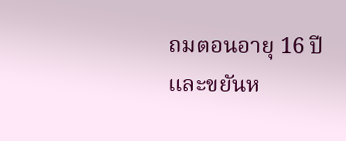ถมตอนอายุ 16 ปี และขยันห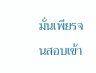มั่นเพียรจนสอบเข้า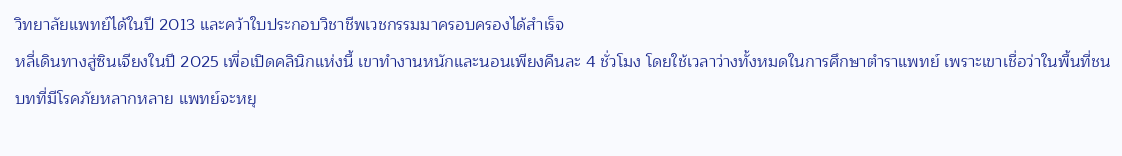วิทยาลัยแพทย์ได้ในปี 2013 และคว้าใบประกอบวิชาชีพเวชกรรมมาครอบครองได้สำเร็จ
หลี่เดินทางสู่ซินเจียงในปี 2025 เพื่อเปิดคลินิกแห่งนี้ เขาทำงานหนักและนอนเพียงคืนละ 4 ชั่วโมง โดยใช้เวลาว่างทั้งหมดในการศึกษาตำราแพทย์ เพราะเขาเชื่อว่าในพื้นที่ชนบทที่มีโรคภัยหลากหลาย แพทย์จะหยุ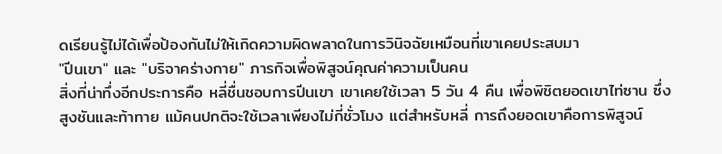ดเรียนรู้ไม่ได้เพื่อป้องกันไม่ให้เกิดความผิดพลาดในการวินิจฉัยเหมือนที่เขาเคยประสบมา
"ปีนเขา" และ "บริจาคร่างกาย" ภารกิจเพื่อพิสูจน์คุณค่าความเป็นคน
สิ่งที่น่าทึ่งอีกประการคือ หลี่ชื่นชอบการปีนเขา เขาเคยใช้เวลา 5 วัน 4 คืน เพื่อพิชิตยอดเขาไท่ซาน ซึ่งสูงชันและท้าทาย แม้คนปกติจะใช้เวลาเพียงไม่กี่ชั่วโมง แต่สำหรับหลี่ การถึงยอดเขาคือการพิสูจน์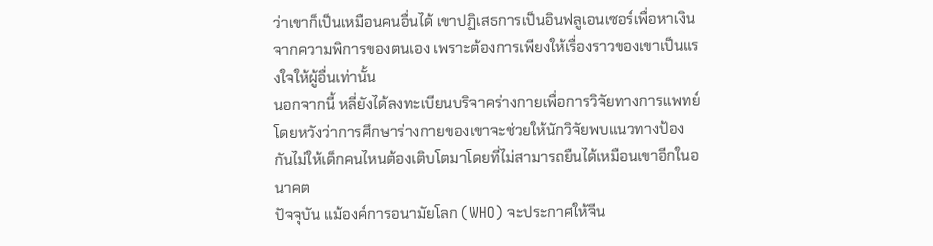ว่าเขาก็เป็นเหมือนคนอื่นได้ เขาปฏิเสธการเป็นอินฟลูเอนเซอร์เพื่อหาเงินจากความพิการของตนเอง เพราะต้องการเพียงให้เรื่องราวของเขาเป็นแรงใจให้ผู้อื่นเท่านั้น
นอกจากนี้ หลี่ยังได้ลงทะเบียนบริจาคร่างกายเพื่อการวิจัยทางการแพทย์ โดยหวังว่าการศึกษาร่างกายของเขาจะช่วยให้นักวิจัยพบแนวทางป้องกันไม่ให้เด็กคนไหนต้องเติบโตมาโดยที่ไม่สามารถยืนได้เหมือนเขาอีกในอนาคต
ปัจจุบัน แม้องค์การอนามัยโลก (WHO) จะประกาศให้จีน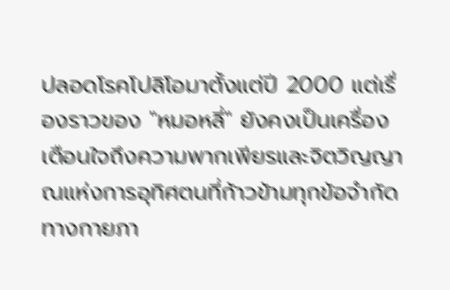ปลอดโรคโปลิโอมาตั้งแต่ปี 2000 แต่เรื่องราวของ "หมอหลี่" ยังคงเป็นเครื่องเตือนใจถึงความพากเพียรและจิตวิญญาณแห่งการอุทิศตนที่ก้าวข้ามทุกข้อจำกัดทางกายภา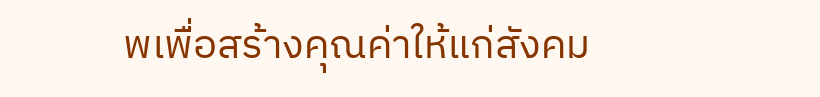พเพื่อสร้างคุณค่าให้แก่สังคม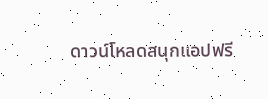ดาวน์โหลดสนุกแอปฟรี